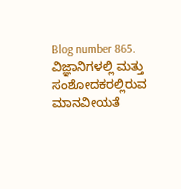Blog number 865. ವಿಜ್ಞಾನಿಗಳಲ್ಲಿ ಮತ್ತು ಸಂಶೋದಕರಲ್ಲಿರುವ ಮಾನವೀಯತೆ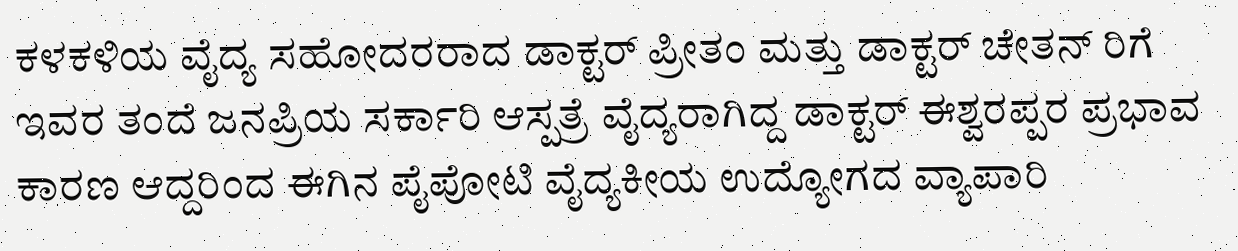ಕಳಕಳಿಯ ವೈದ್ಯ ಸಹೋದರರಾದ ಡಾಕ್ಟರ್ ಪ್ರೀತಂ ಮತ್ತು ಡಾಕ್ಟರ್ ಚೇತನ್ ರಿಗೆ ಇವರ ತಂದೆ ಜನಪ್ರಿಯ ಸರ್ಕಾರಿ ಆಸ್ಪತ್ರೆ ವೈದ್ಯರಾಗಿದ್ದ ಡಾಕ್ಟರ್ ಈಶ್ವರಪ್ಪರ ಪ್ರಭಾವ ಕಾರಣ ಆದ್ದರಿಂದ ಈಗಿನ ಪೈಪೋಟಿ ವೈದ್ಯಕೀಯ ಉದ್ಯೋಗದ ವ್ಯಾಪಾರಿ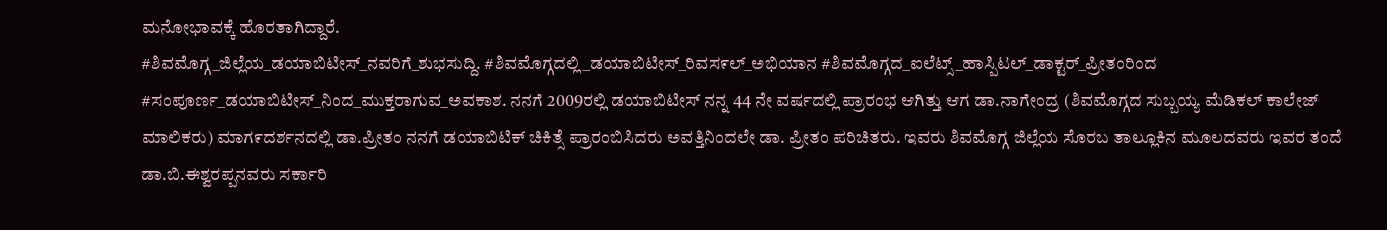ಮನೋಭಾವಕ್ಕೆ ಹೊರತಾಗಿದ್ದಾರೆ.
#ಶಿವಮೊಗ್ಗ_ಜಿಲ್ಲೆಯ_ಡಯಾಬಿಟೀಸ್_ನವರಿಗೆ_ಶುಭಸುದ್ದಿ. #ಶಿವಮೊಗ್ಗದಲ್ಲಿ_ಡಯಾಬಿಟೀಸ್_ರಿವಸ೯ಲ್_ಅಭಿಯಾನ #ಶಿವಮೊಗ್ಗದ_ಐಲೆಟ್ಸ್_ಹಾಸ್ಪಿಟಲ್_ಡಾಕ್ಟರ್_ಪ್ರೀತಂರಿಂದ #ಸಂಪೂರ್ಣ_ಡಯಾಬಿಟೀಸ್_ನಿಂದ_ಮುಕ್ತರಾಗುವ_ಅವಕಾಶ. ನನಗೆ 2009ರಲ್ಲಿ ಡಯಾಬಿಟೀಸ್ ನನ್ನ 44 ನೇ ವರ್ಷದಲ್ಲಿ ಪ್ರಾರಂಭ ಆಗಿತ್ತು ಆಗ ಡಾ.ನಾಗೇಂದ್ರ (ಶಿವಮೊಗ್ಗದ ಸುಬ್ಬಯ್ಯ ಮೆಡಿಕಲ್ ಕಾಲೇಜ್ ಮಾಲಿಕರು) ಮಾಗ೯ದರ್ಶನದಲ್ಲಿ ಡಾ.ಪ್ರೀತಂ ನನಗೆ ಡಯಾಬಿಟಿಕ್ ಚಿಕಿತ್ಸೆ ಪ್ರಾರಂಬಿಸಿದರು ಅವತ್ತಿನಿಂದಲೇ ಡಾ. ಪ್ರೀತಂ ಪರಿಚಿತರು. ಇವರು ಶಿವಮೊಗ್ಗ ಜಿಲ್ಲೆಯ ಸೊರಬ ತಾಲ್ಲೂಕಿನ ಮೂಲದವರು ಇವರ ತಂದೆ ಡಾ.ಬಿ.ಈಶ್ವರಪ್ಪನವರು ಸರ್ಕಾರಿ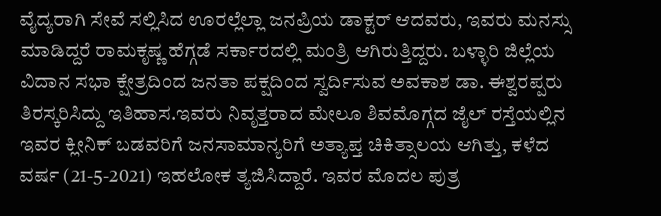ವೈದ್ಯರಾಗಿ ಸೇವೆ ಸಲ್ಲಿಸಿದ ಊರಲ್ಲೆಲ್ಲಾ ಜನಪ್ರಿಯ ಡಾಕ್ಟರ್ ಆದವರು, ಇವರು ಮನಸ್ಸು ಮಾಡಿದ್ದರೆ ರಾಮಕೃಷ್ಣ ಹೆಗ್ಗಡೆ ಸರ್ಕಾರದಲ್ಲಿ ಮಂತ್ರಿ ಆಗಿರುತ್ತಿದ್ದರು. ಬಳ್ಳಾರಿ ಜಿಲ್ಲೆಯ ವಿದಾನ ಸಭಾ ಕ್ಷೇತ್ರದಿಂದ ಜನತಾ ಪಕ್ಷದಿಂದ ಸ್ವರ್ದಿಸುವ ಅವಕಾಶ ಡಾ. ಈಶ್ವರಪ್ಪರು ತಿರಸ್ಕರಿಸಿದ್ದು ಇತಿಹಾಸ.ಇವರು ನಿವೃತ್ತರಾದ ಮೇಲೂ ಶಿವಮೊಗ್ಗದ ಜೈಲ್ ರಸ್ತೆಯಲ್ಲಿನ ಇವರ ಕ್ಲೀನಿಕ್ ಬಡವರಿಗೆ ಜನಸಾಮಾನ್ಯರಿಗೆ ಅತ್ಯಾಪ್ತ ಚಿಕಿತ್ಸಾಲಯ ಆಗಿತ್ತು, ಕಳೆದ ವರ್ಷ (21-5-2021) ಇಹಲೋಕ ತ್ಯಜಿಸಿದ್ದಾರೆ. ಇವರ ಮೊದಲ ಪುತ್ರ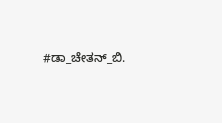#ಡಾ_ಚೇತನ್_ಬಿ.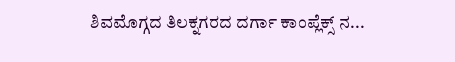ಶಿವಮೊಗ್ಗದ ತಿಲಕ್ನಗರದ ದರ್ಗಾ ಕಾಂಪ್ಲೆಕ್ಸ್ ನ...